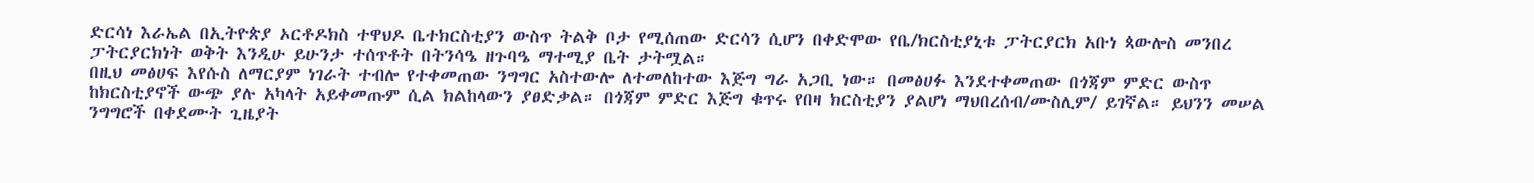ድርሳነ እራኤል በኢትዮጵያ ኦርቶዶክስ ተዋህዶ ቤተክርስቲያን ውስጥ ትልቅ ቦታ የሚሰጠው ድርሳን ሲሆን በቀድሞው የቤ/ክርስቲያኒቱ ፓትርያርክ አቡነ ጳውሎስ መንበረ ፓትርያርክነት ወቅት እንዲሁ ይሁንታ ተሰጥቶት በትንሳዔ ዘጉባዔ ማተሚያ ቤት ታትሟል።
በዚህ መፅሀፍ እየሱስ ለማርያም ነገራት ተብሎ የተቀመጠው ንግግር አስተውሎ ለተመለከተው እጅግ ግራ አጋቢ ነው። በመፅሀፉ እንደተቀመጠው በጎጃም ምድር ውስጥ ከክርስቲያኖች ውጭ ያሉ አካላት አይቀመጡም ሲል ክልከላውን ያፀድቃል። በጎጃም ምድር እጅግ ቁጥሩ የበዛ ክርስቲያን ያልሆነ ማህበረሰብ/ሙስሊም/ ይገኛል። ይህንን መሠል ንግግሮች በቀደሙት ጊዜያት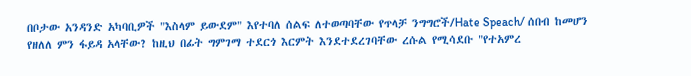በቦታው አንዳንድ አካባቢዎች "እስላም ይውደም" እየተባለ ሰልፍ ለተወጣባቸው የጥላቻ ንግግሮች/Hate Speach/ ሰበብ ከመሆን የዘለለ ምን ፋይዳ አላቸው? ከዚህ በፊት ግምገማ ተደርጎ እርምት እንደተደረገባቸው ረሱል የሚሳደቡ "የተአምረ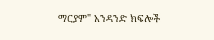ማርያም" አንዳንድ ክፍሎች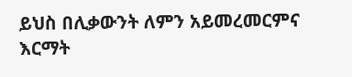ይህስ በሊቃውንት ለምን አይመረመርምና እርማት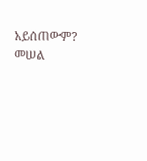አይሰጠውም? መሠል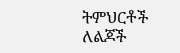ትምህርቶች ለልጆች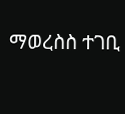ማወረስስ ተገቢ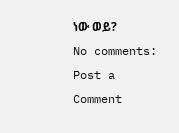ነው ወይ?
No comments:
Post a Comment